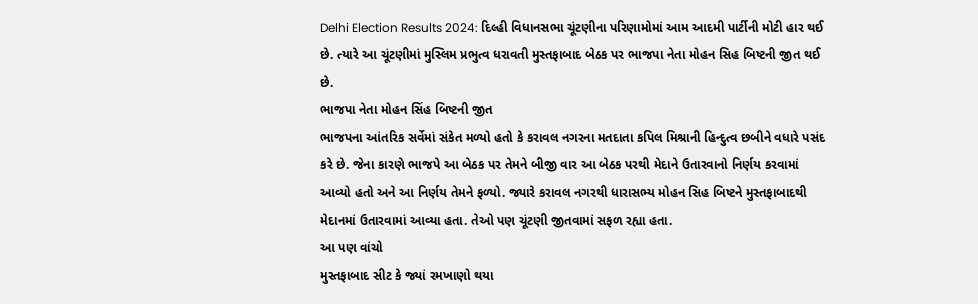Delhi Election Results 2024: દિલ્હી વિધાનસભા ચૂંટણીના પરિણામોમાં આમ આદમી પાર્ટીની મોટી હાર થઈ છે. ત્યારે આ ચૂંટણીમાં મુસ્લિમ પ્રભુત્વ ધરાવતી મુસ્તફાબાદ બેઠક પર ભાજપા નેતા મોહન સિહ બિષ્ટની જીત થઈ છે.
ભાજપા નેતા મોહન સિંહ બિષ્ટની જીત
ભાજપના આંતરિક સર્વેમાં સંકેત મળ્યો હતો કે કરાવલ નગરના મતદાતા કપિલ મિશ્રાની હિન્દુત્વ છબીને વધારે પસંદ કરે છે. જેના કારણે ભાજપે આ બેઠક પર તેમને બીજી વાર આ બેઠક પરથી મેદાને ઉતારવાનો નિર્ણય કરવામાં આવ્યો હતો અને આ નિર્ણય તેમને ફળ્યો. જ્યારે કરાવલ નગરથી ધારાસભ્ય મોહન સિહ બિષ્ટને મુસ્તફાબાદથી મેદાનમાં ઉતારવામાં આવ્યા હતા. તેઓ પણ ચૂંટણી જીતવામાં સફળ રહ્યા હતા.
આ પણ વાંચો
મુસ્તફાબાદ સીટ કે જ્યાં રમખાણો થયા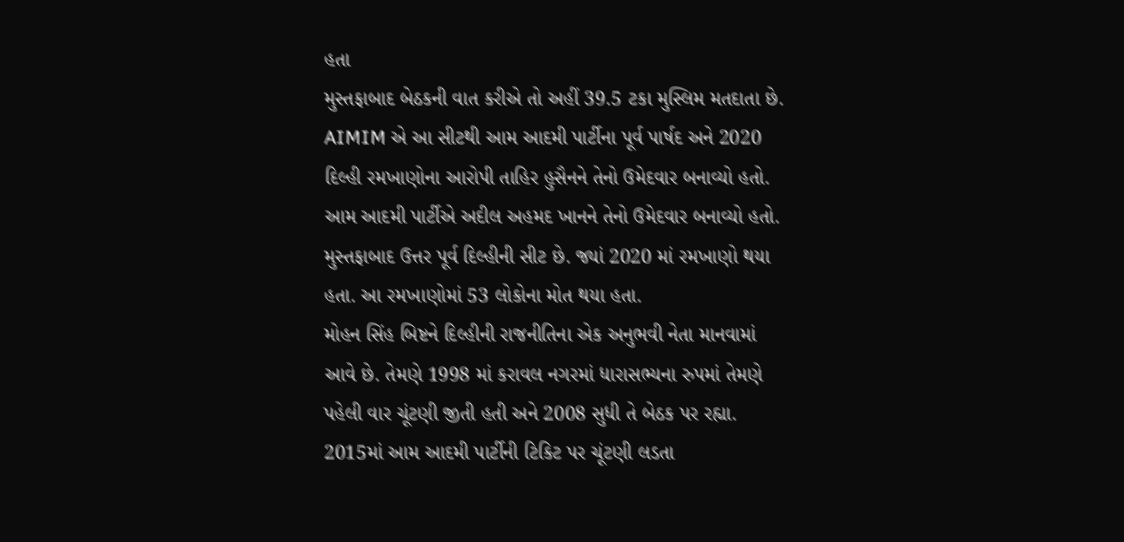હતા
મુસ્તફાબાદ બેઠકની વાત કરીએ તો અહીં 39.5 ટકા મુસ્લિમ મતદાતા છે. AIMIM એ આ સીટથી આમ આદમી પાર્ટીના પૂર્વ પાર્ષદ અને 2020 દિલ્હી રમખાણોના આરોપી તાહિર હુસૈનને તેનો ઉમેદવાર બનાવ્યો હતો. આમ આદમી પાર્ટીએ અદીલ અહમદ ખાનને તેનો ઉમેદવાર બનાવ્યો હતો. મુસ્તફાબાદ ઉત્તર પૂર્વ દિલ્હીની સીટ છે. જ્યાં 2020 માં રમખાણો થયા હતા. આ રમખાણોમાં 53 લોકોના મોત થયા હતા.
મોહન સિંહ બિષ્ટને દિલ્હીની રાજનીતિના એક અનુભવી નેતા માનવામાં આવે છે. તેમણે 1998 માં કરાવલ નગરમાં ધારાસભ્યના રુપમાં તેમણે પહેલી વાર ચૂંટણી જીતી હતી અને 2008 સુધી તે બેઠક પર રહ્યા. 2015માં આમ આદમી પાર્ટીની ટિકિટ પર ચૂંટણી લડતા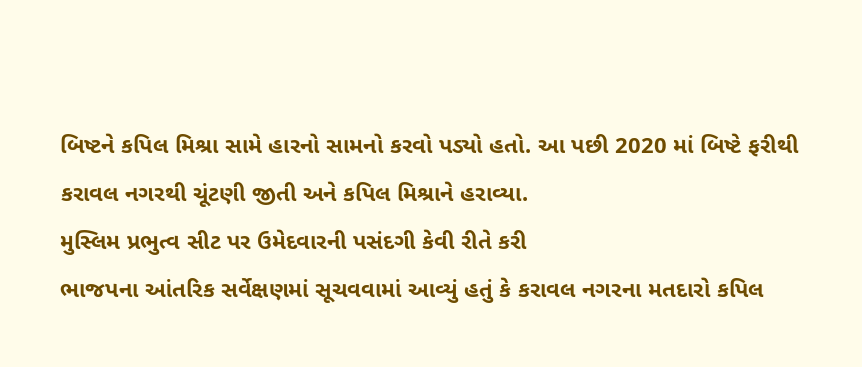બિષ્ટને કપિલ મિશ્રા સામે હારનો સામનો કરવો પડ્યો હતો. આ પછી 2020 માં બિષ્ટે ફરીથી કરાવલ નગરથી ચૂંટણી જીતી અને કપિલ મિશ્રાને હરાવ્યા.
મુસ્લિમ પ્રભુત્વ સીટ પર ઉમેદવારની પસંદગી કેવી રીતે કરી
ભાજપના આંતરિક સર્વેક્ષણમાં સૂચવવામાં આવ્યું હતું કે કરાવલ નગરના મતદારો કપિલ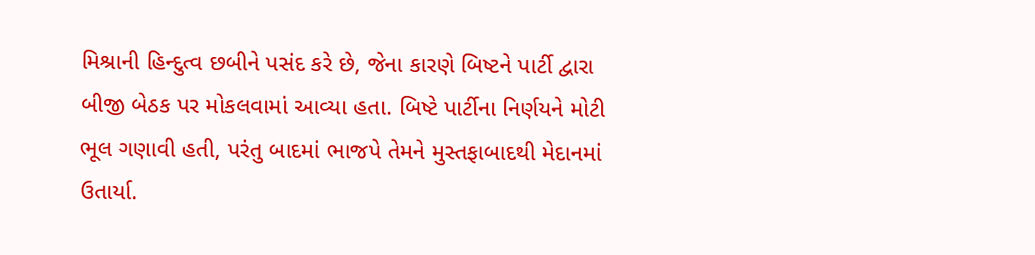મિશ્રાની હિન્દુત્વ છબીને પસંદ કરે છે, જેના કારણે બિષ્ટને પાર્ટી દ્વારા બીજી બેઠક પર મોકલવામાં આવ્યા હતા. બિષ્ટે પાર્ટીના નિર્ણયને મોટી ભૂલ ગણાવી હતી, પરંતુ બાદમાં ભાજપે તેમને મુસ્તફાબાદથી મેદાનમાં ઉતાર્યા.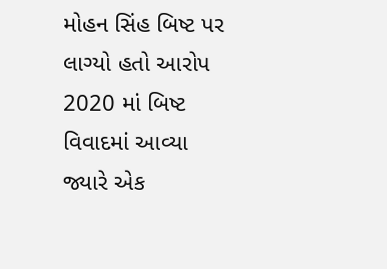મોહન સિંહ બિષ્ટ પર લાગ્યો હતો આરોપ
2020 માં બિષ્ટ વિવાદમાં આવ્યા જ્યારે એક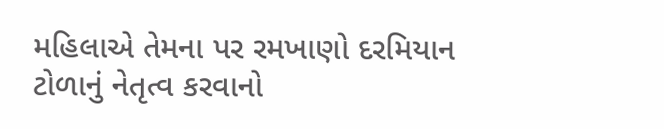મહિલાએ તેમના પર રમખાણો દરમિયાન ટોળાનું નેતૃત્વ કરવાનો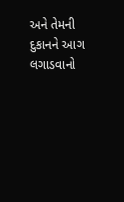અને તેમની દુકાનને આગ લગાડવાનો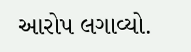આરોપ લગાવ્યો.